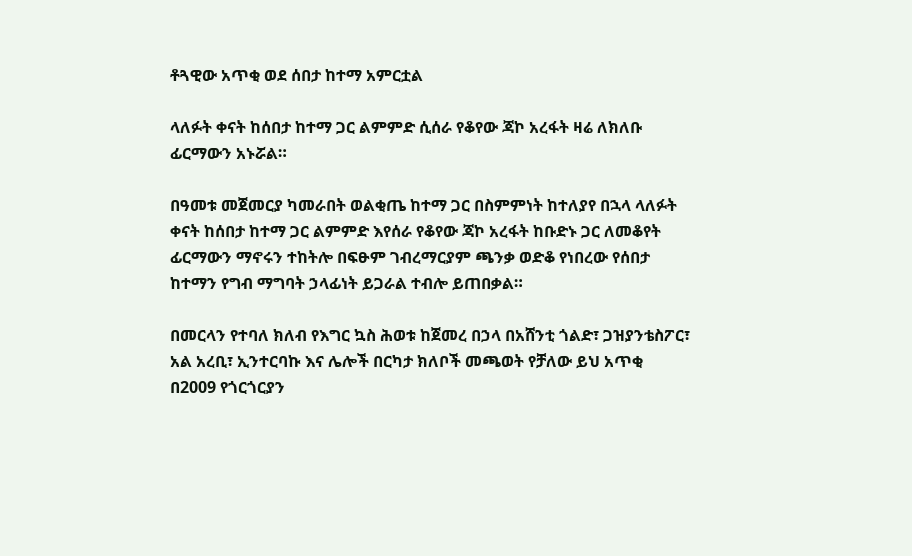ቶጓዊው አጥቂ ወደ ሰበታ ከተማ አምርቷል

ላለፉት ቀናት ከሰበታ ከተማ ጋር ልምምድ ሲሰራ የቆየው ጃኮ አረፋት ዛሬ ለክለቡ ፊርማውን አኑሯል።

በዓመቱ መጀመርያ ካመራበት ወልቂጤ ከተማ ጋር በስምምነት ከተለያየ በኋላ ላለፉት ቀናት ከሰበታ ከተማ ጋር ልምምድ እየሰራ የቆየው ጃኮ አረፋት ከቡድኑ ጋር ለመቆየት ፊርማውን ማኖሩን ተከትሎ በፍፁም ገብረማርያም ጫንቃ ወድቆ የነበረው የሰበታ ከተማን የግብ ማግባት ኃላፊነት ይጋራል ተብሎ ይጠበቃል።

በመርላን የተባለ ክለብ የእግር ኳስ ሕወቱ ከጀመረ በኃላ በአሸንቲ ጎልድ፣ ጋዝያንቴስፖር፣ አል አረቢ፣ ኢንተርባኩ እና ሌሎች በርካታ ክለቦች መጫወት የቻለው ይህ አጥቂ በ2009 የጎርጎርያን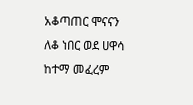አቆጣጠር ሞናናን ለቆ ነበር ወደ ሀዋሳ ከተማ መፈረም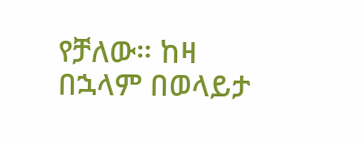የቻለው። ከዛ በኋላም በወላይታ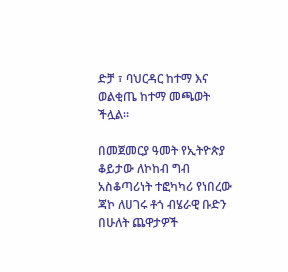ድቻ ፣ ባህርዳር ከተማ እና ወልቂጤ ከተማ መጫወት ችሏል።

በመጀመርያ ዓመት የኢትዮጵያ ቆይታው ለኮከብ ግብ አስቆጣሪነት ተፎካካሪ የነበረው ጃኮ ለሀገሩ ቶጎ ብሄራዊ ቡድን በሁለት ጨዋታዎች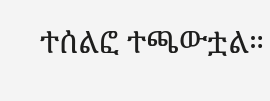ተሰልፎ ተጫውቷል።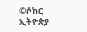©ሶከር ኢትዮጵያ